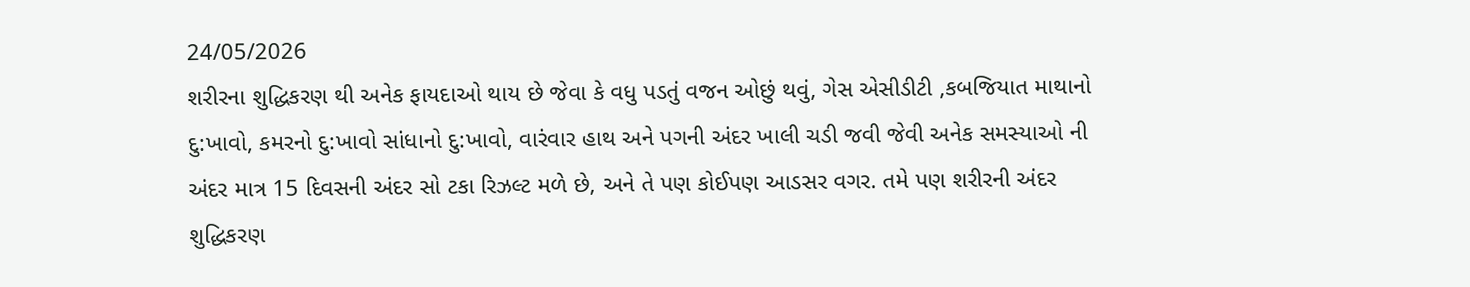24/05/2026
શરીરના શુદ્ધિકરણ થી અનેક ફાયદાઓ થાય છે જેવા કે વધુ પડતું વજન ઓછું થવું, ગેસ એસીડીટી ,કબજિયાત માથાનો દુ:ખાવો, કમરનો દુ:ખાવો સાંધાનો દુ:ખાવો, વારંવાર હાથ અને પગની અંદર ખાલી ચડી જવી જેવી અનેક સમસ્યાઓ ની અંદર માત્ર 15 દિવસની અંદર સો ટકા રિઝલ્ટ મળે છે, અને તે પણ કોઈપણ આડસર વગર. તમે પણ શરીરની અંદર શુદ્ધિકરણ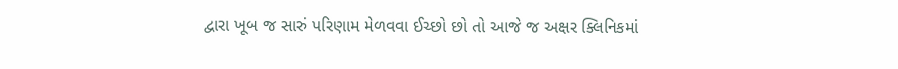દ્વારા ખૂબ જ સારું પરિણામ મેળવવા ઈચ્છો છો તો આજે જ અક્ષર ક્લિનિકમાં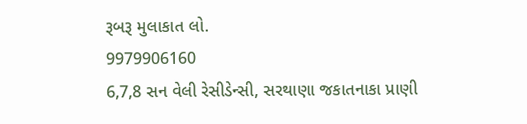રૂબરૂ મુલાકાત લો.
9979906160
6,7,8 સન વેલી રેસીડેન્સી, સરથાણા જકાતનાકા પ્રાણી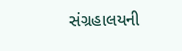સંગ્રહાલયની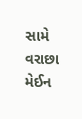સામે વરાછા મેઈન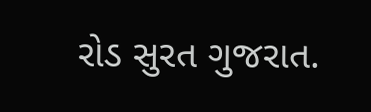રોડ સુરત ગુજરાત.